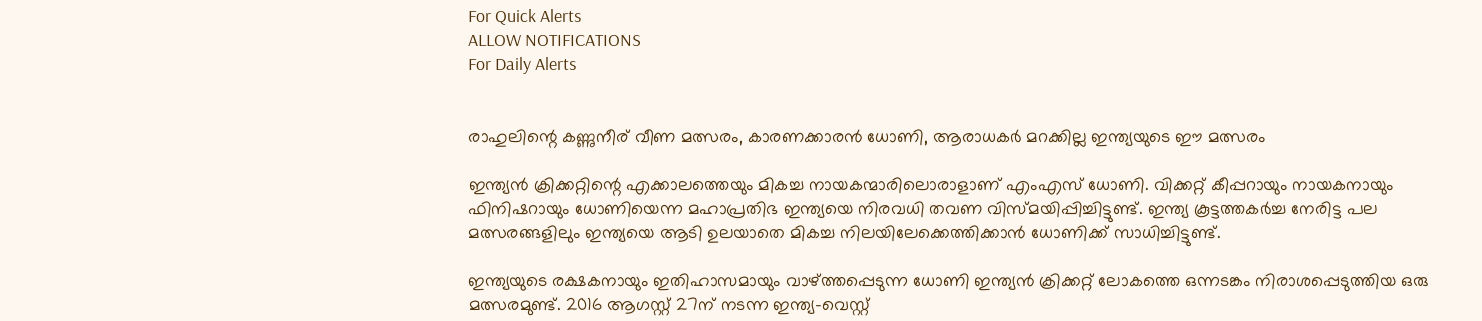For Quick Alerts
ALLOW NOTIFICATIONS
For Daily Alerts


രാഹുലിന്റെ കണ്ണുനീര് വീണ മത്സരം, കാരണക്കാരന്‍ ധോണി, ആരാധകര്‍ മറക്കില്ല ഇന്ത്യയുടെ ഈ മത്സരം

ഇന്ത്യന്‍ ക്രിക്കറ്റിന്റെ എക്കാലത്തെയും മികച്ച നായകന്മാരിലൊരാളാണ് എംഎസ് ധോണി. വിക്കറ്റ് കീപ്പറായും നായകനായും ഫിനിഷറായും ധോണിയെന്ന മഹാപ്രതിഭ ഇന്ത്യയെ നിരവധി തവണ വിസ്മയിപ്പിച്ചിട്ടുണ്ട്. ഇന്ത്യ കൂട്ടത്തകര്‍ച്ച നേരിട്ട പല മത്സരങ്ങളിലും ഇന്ത്യയെ ആടി ഉലയാതെ മികച്ച നിലയിലേക്കെത്തിക്കാന്‍ ധോണിക്ക് സാധിച്ചിട്ടുണ്ട്.

ഇന്ത്യയുടെ രക്ഷകനായും ഇതിഹാസമായും വാഴ്ത്തപ്പെടുന്ന ധോണി ഇന്ത്യന്‍ ക്രിക്കറ്റ് ലോകത്തെ ഒന്നടങ്കം നിരാശപ്പെടുത്തിയ ഒരു മത്സരമുണ്ട്. 2016 ആഗസ്റ്റ് 27ന് നടന്ന ഇന്ത്യ-വെസ്റ്റ്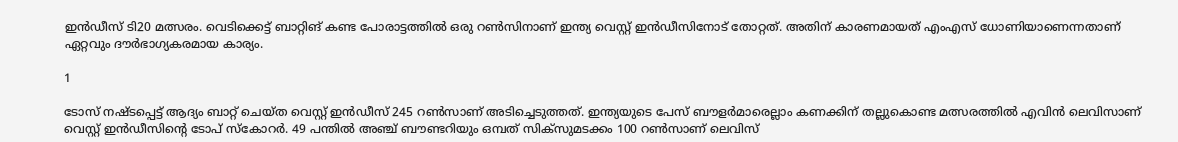ഇന്‍ഡീസ് ടി20 മത്സരം. വെടിക്കെട്ട് ബാറ്റിങ് കണ്ട പോരാട്ടത്തില്‍ ഒരു റണ്‍സിനാണ് ഇന്ത്യ വെസ്റ്റ് ഇന്‍ഡീസിനോട് തോറ്റത്. അതിന് കാരണമായത് എംഎസ് ധോണിയാണെന്നതാണ് ഏറ്റവും ദൗര്‍ഭാഗ്യകരമായ കാര്യം.

1

ടോസ് നഷ്ടപ്പെട്ട് ആദ്യം ബാറ്റ് ചെയ്ത വെസ്റ്റ് ഇന്‍ഡീസ് 245 റണ്‍സാണ് അടിച്ചെടുത്തത്. ഇന്ത്യയുടെ പേസ് ബൗളര്‍മാരെല്ലാം കണക്കിന് തല്ലുകൊണ്ട മത്സരത്തില്‍ എവിന്‍ ലെവിസാണ് വെസ്റ്റ് ഇന്‍ഡീസിന്റെ ടോപ് സ്‌കോറര്‍. 49 പന്തില്‍ അഞ്ച് ബൗണ്ടറിയും ഒമ്പത് സിക്‌സുമടക്കം 100 റണ്‍സാണ് ലെവിസ്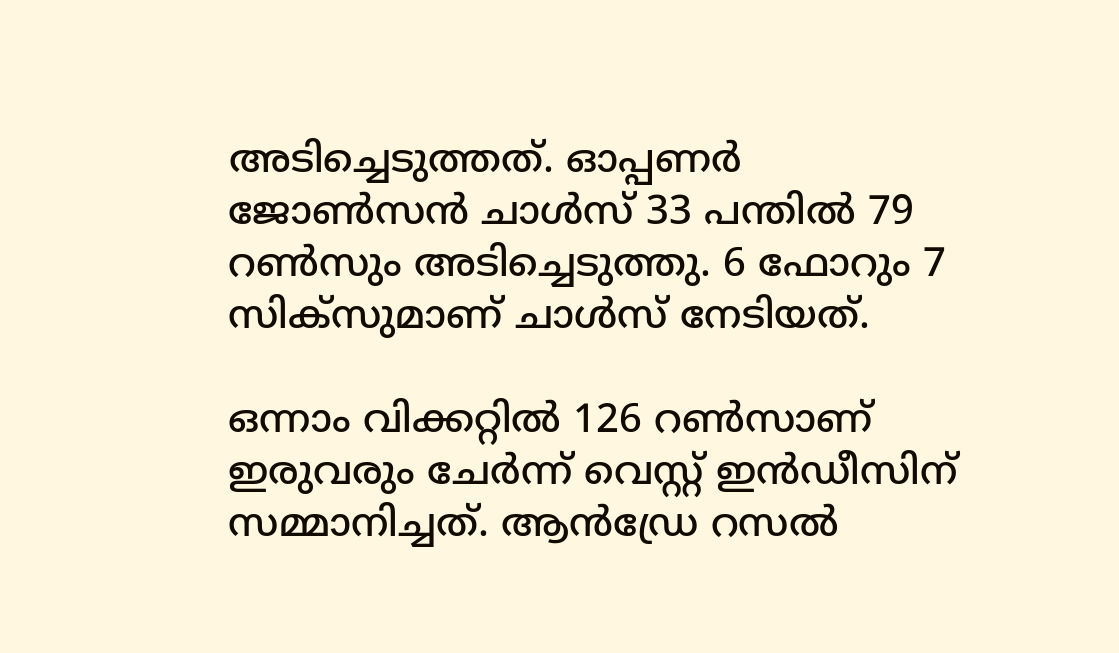അടിച്ചെടുത്തത്. ഓപ്പണര്‍ ജോണ്‍സന്‍ ചാള്‍സ് 33 പന്തില്‍ 79 റണ്‍സും അടിച്ചെടുത്തു. 6 ഫോറും 7 സിക്‌സുമാണ് ചാള്‍സ് നേടിയത്.

ഒന്നാം വിക്കറ്റില്‍ 126 റണ്‍സാണ് ഇരുവരും ചേര്‍ന്ന് വെസ്റ്റ് ഇന്‍ഡീസിന് സമ്മാനിച്ചത്. ആന്‍ഡ്രേ റസല്‍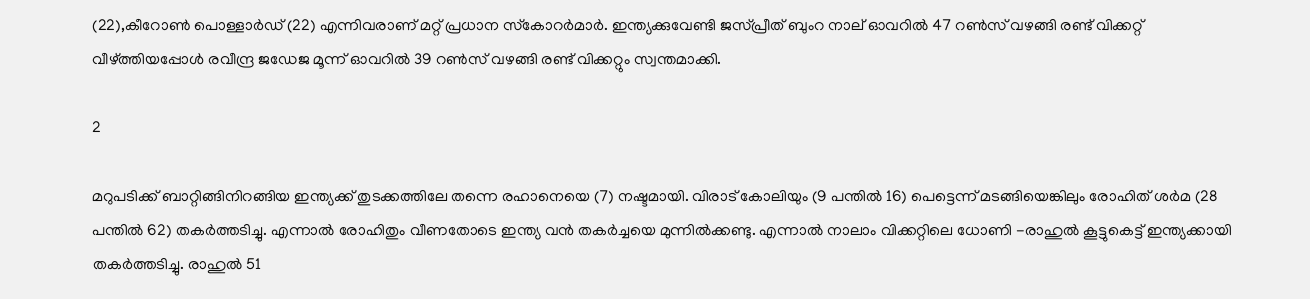(22),കീറോണ്‍ പൊള്ളാര്‍ഡ് (22) എന്നിവരാണ് മറ്റ് പ്രധാന സ്‌കോറര്‍മാര്‍. ഇന്ത്യക്കുവേണ്ടി ജസ്പ്രീത് ബുംറ നാല് ഓവറില്‍ 47 റണ്‍സ് വഴങ്ങി രണ്ട് വിക്കറ്റ് വീഴ്ത്തിയപ്പോള്‍ രവീന്ദ്ര ജഡേജ മൂന്ന് ഓവറില്‍ 39 റണ്‍സ് വഴങ്ങി രണ്ട് വിക്കറ്റും സ്വന്തമാക്കി.

2

മറുപടിക്ക് ബാറ്റിങ്ങിനിറങ്ങിയ ഇന്ത്യക്ക് തുടക്കത്തിലേ തന്നെ രഹാനെയെ (7) നഷ്ടമായി. വിരാട് കോലിയും (9 പന്തില്‍ 16) പെട്ടെന്ന് മടങ്ങിയെങ്കിലും രോഹിത് ശര്‍മ (28 പന്തില്‍ 62) തകര്‍ത്തടിച്ചു. എന്നാല്‍ രോഹിതും വീണതോടെ ഇന്ത്യ വന്‍ തകര്‍ച്ചയെ മുന്നില്‍ക്കണ്ടു. എന്നാല്‍ നാലാം വിക്കറ്റിലെ ധോണി -രാഹുല്‍ കൂട്ടുകെട്ട് ഇന്ത്യക്കായി തകര്‍ത്തടിച്ചു. രാഹുല്‍ 51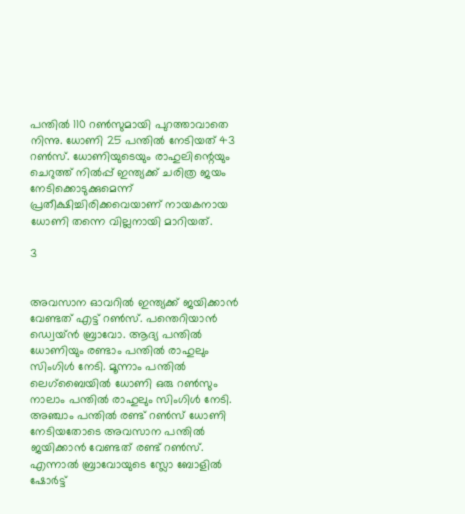പന്തില്‍ 110 റണ്‍സുമായി പുറത്താവാതെ നിന്നു. ധോണി 25 പന്തില്‍ നേടിയത് 43 റണ്‍സ്. ധോണിയുടെയും രാഹുലിന്റെയും ചെറുത്ത് നില്‍പ്പ് ഇന്ത്യക്ക് ചരിത്ര ജയം നേടിക്കൊടുക്കുമെന്ന് പ്രതീക്ഷിച്ചിരിക്കവെയാണ് നായകനായ ധോണി തന്നെ വില്ലനായി മാറിയത്.

3


അവസാന ഓവറില്‍ ഇന്ത്യക്ക് ജയിക്കാന്‍ വേണ്ടത് എട്ട് റണ്‍സ്. പന്തെറിയാന്‍ ഡ്വെയ്ന്‍ ബ്രാവോ. ആദ്യ പന്തില്‍ ധോണിയും രണ്ടാം പന്തില്‍ രാഹുലും സിംഗിള്‍ നേടി. മൂന്നാം പന്തില്‍ ലെഗ്‌ബൈയില്‍ ധോണി ഒരു റണ്‍സും നാലാം പന്തില്‍ രാഹുലും സിംഗിള്‍ നേടി. അഞ്ചാം പന്തില്‍ രണ്ട് റണ്‍സ് ധോണി നേടിയതോടെ അവസാന പന്തില്‍ ജയിക്കാന്‍ വേണ്ടത് രണ്ട് റണ്‍സ്. എന്നാല്‍ ബ്രാവോയുടെ സ്ലോ ബോളില്‍ ഷോര്‍ട്ട്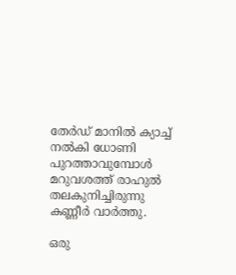തേര്‍ഡ് മാനില്‍ ക്യാച്ച് നല്‍കി ധോണി പുറത്താവുമ്പോള്‍ മറുവശത്ത് രാഹുല്‍ തലകുനിച്ചിരുന്നു കണ്ണീര്‍ വാര്‍ത്തു.

ഒരു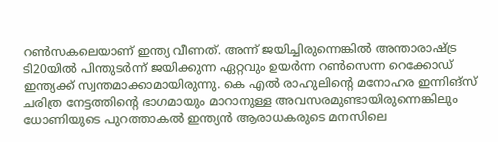റണ്‍സകലെയാണ് ഇന്ത്യ വീണത്. അന്ന് ജയിച്ചിരുന്നെങ്കില്‍ അന്താരാഷ്ട്ര ടി20യില്‍ പിന്തുടര്‍ന്ന് ജയിക്കുന്ന ഏറ്റവും ഉയര്‍ന്ന റണ്‍സെന്ന റെക്കോഡ് ഇന്ത്യക്ക് സ്വന്തമാക്കാമായിരുന്നു. കെ എല്‍ രാഹുലിന്റെ മനോഹര ഇന്നിങ്‌സ് ചരിത്ര നേട്ടത്തിന്റെ ഭാഗമായും മാറാനുള്ള അവസരമുണ്ടായിരുന്നെങ്കിലും ധോണിയുടെ പുറത്താകല്‍ ഇന്ത്യന്‍ ആരാധകരുടെ മനസിലെ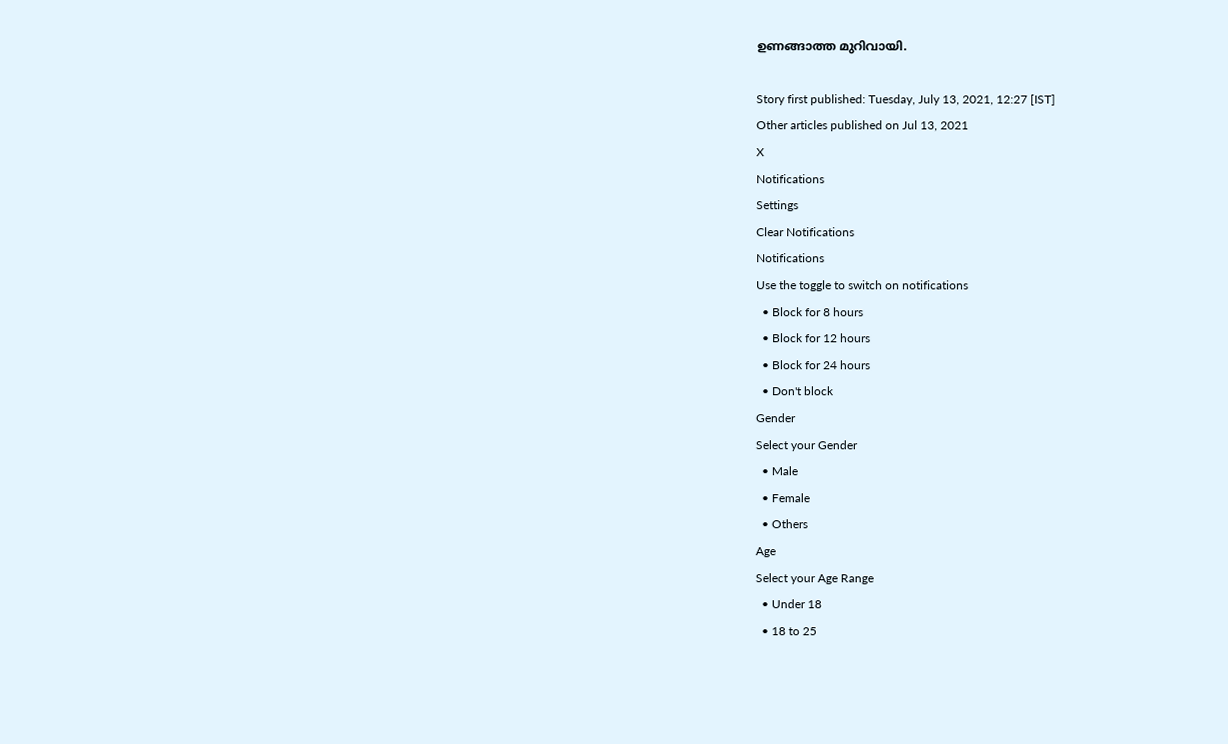ഉണങ്ങാത്ത മുറിവായി.

Story first published: Tuesday, July 13, 2021, 12:27 [IST]
Other articles published on Jul 13, 2021
X
Notifications
Settings
Clear Notifications
Notifications
Use the toggle to switch on notifications
  • Block for 8 hours
  • Block for 12 hours
  • Block for 24 hours
  • Don't block
Gender
Select your Gender
  • Male
  • Female
  • Others
Age
Select your Age Range
  • Under 18
  • 18 to 25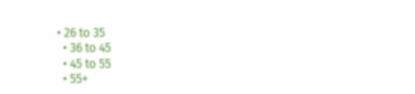• 26 to 35
  • 36 to 45
  • 45 to 55
  • 55+